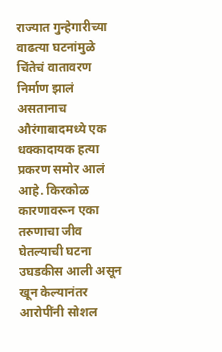राज्यात गुन्हेगारीच्या वाढत्या घटनांमुळे चिंतेचं वातावरण निर्माण झालं असतानाच औरंगाबादमध्ये एक धक्कादायक हत्या प्रकरण समोर आलं आहे. किरकोळ कारणावरून एका तरुणाचा जीव घेतल्याची घटना उघडकीस आली असून खून केल्यानंतर आरोपींनी सोशल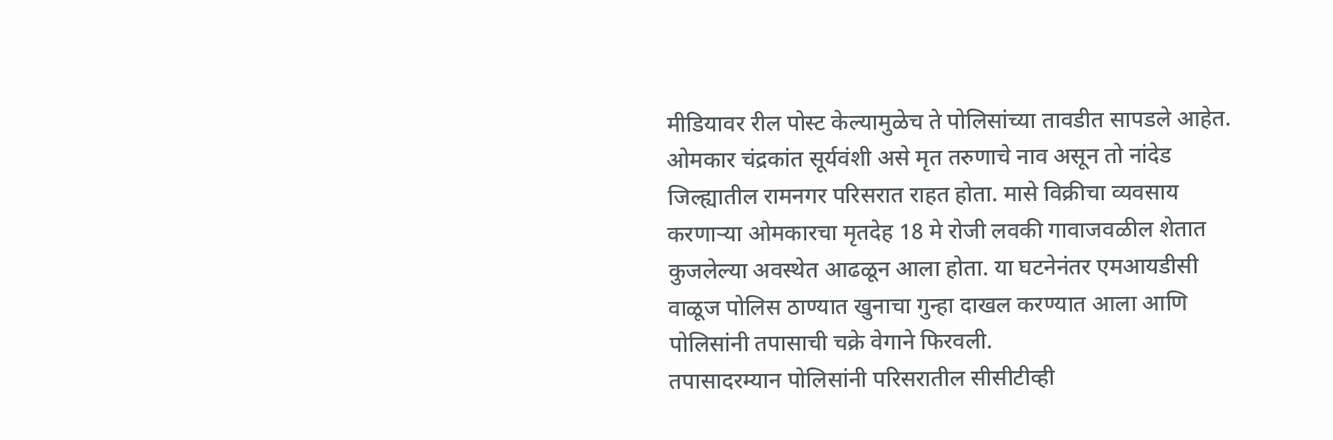मीडियावर रील पोस्ट केल्यामुळेच ते पोलिसांच्या तावडीत सापडले आहेत.
ओमकार चंद्रकांत सूर्यवंशी असे मृत तरुणाचे नाव असून तो नांदेड जिल्ह्यातील रामनगर परिसरात राहत होता. मासे विक्रीचा व्यवसाय करणाऱ्या ओमकारचा मृतदेह 18 मे रोजी लवकी गावाजवळील शेतात कुजलेल्या अवस्थेत आढळून आला होता. या घटनेनंतर एमआयडीसी वाळूज पोलिस ठाण्यात खुनाचा गुन्हा दाखल करण्यात आला आणि पोलिसांनी तपासाची चक्रे वेगाने फिरवली.
तपासादरम्यान पोलिसांनी परिसरातील सीसीटीव्ही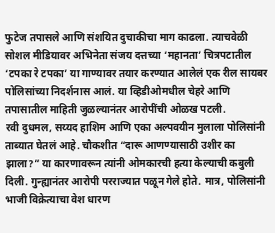फुटेज तपासले आणि संशयित दुचाकीचा माग काढला. त्याचवेळी सोशल मीडियावर अभिनेता संजय दत्तच्या ‘महानता’ चित्रपटातील ‘टपका रे टपका’ या गाण्यावर तयार करण्यात आलेलं एक रील सायबर पोलिसांच्या निदर्शनास आलं. या व्हिडीओमधील चेहरे आणि तपासातील माहिती जुळल्यानंतर आरोपींची ओळख पटली.
रवी दुधमल, सय्यद हाशिम आणि एका अल्पवयीन मुलाला पोलिसांनी ताब्यात घेतलं आहे. चौकशीत “दारू आणण्यासाठी उशीर का झाला?” या कारणावरून त्यांनी ओमकारची हत्या केल्याची कबुली दिली. गुन्ह्यानंतर आरोपी परराज्यात पळून गेले होते. मात्र, पोलिसांनी भाजी विक्रेत्याचा वेश धारण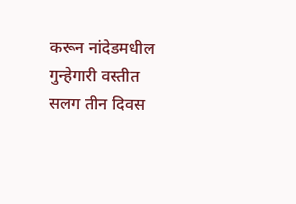करून नांदेडमधील गुन्हेगारी वस्तीत सलग तीन दिवस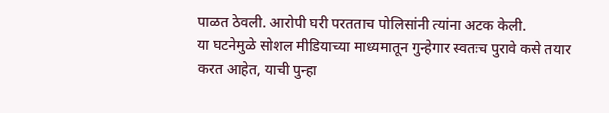पाळत ठेवली. आरोपी घरी परतताच पोलिसांनी त्यांना अटक केली.
या घटनेमुळे सोशल मीडियाच्या माध्यमातून गुन्हेगार स्वतःच पुरावे कसे तयार करत आहेत, याची पुन्हा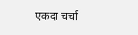एकदा चर्चा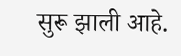सुरू झाली आहे.